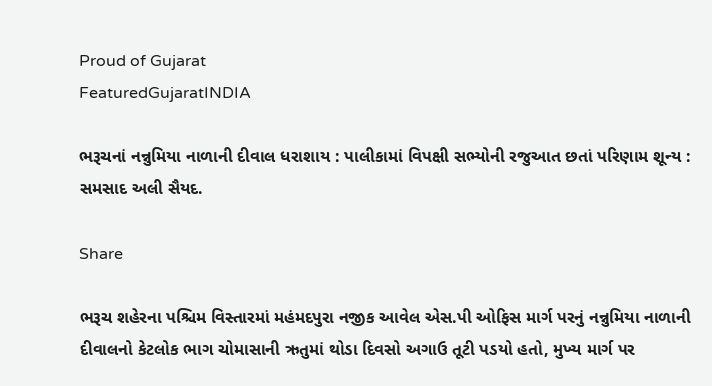Proud of Gujarat
FeaturedGujaratINDIA

ભરૂચનાં નન્નુમિયા નાળાની દીવાલ ધરાશાય : પાલીકામાં વિપક્ષી સભ્યોની રજુઆત છતાં પરિણામ શૂન્ય : સમસાદ અલી સૈયદ.

Share

ભરૂચ શહેરના પશ્ચિમ વિસ્તારમાં મહંમદપુરા નજીક આવેલ એસ.પી ઓફિસ માર્ગ પરનું નન્નુમિયા નાળાની દીવાલનો કેટલોક ભાગ ચોમાસાની ઋતુમાં થોડા દિવસો અગાઉ તૂટી પડયો હતો, મુખ્ય માર્ગ પર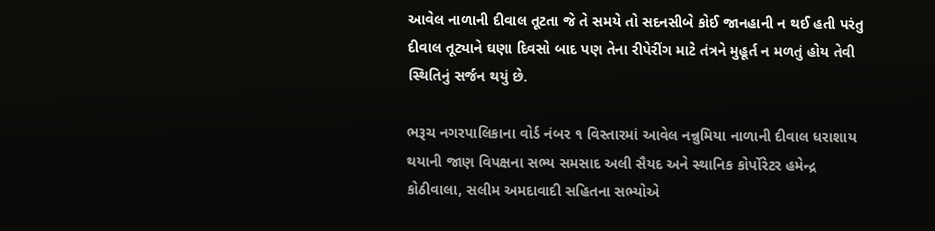આવેલ નાળાની દીવાલ તૂટતા જે તે સમયે તો સદનસીબે કોઈ જાનહાની ન થઈ હતી પરંતુ દીવાલ તૂટ્યાને ઘણા દિવસો બાદ પણ તેના રીપેરીંગ માટે તંત્રને મુહૂર્ત ન મળતું હોય તેવી સ્થિતિનું સર્જન થયું છે.

ભરૂચ નગરપાલિકાના વોર્ડ નંબર ૧ વિસ્તારમાં આવેલ નન્નુમિયા નાળાની દીવાલ ધરાશાય થયાની જાણ વિપક્ષના સભ્ય સમસાદ અલી સૈયદ અને સ્થાનિક કોર્પોરેટર હમેન્દ્ર કોઠીવાલા, સલીમ અમદાવાદી સહિતના સભ્યોએ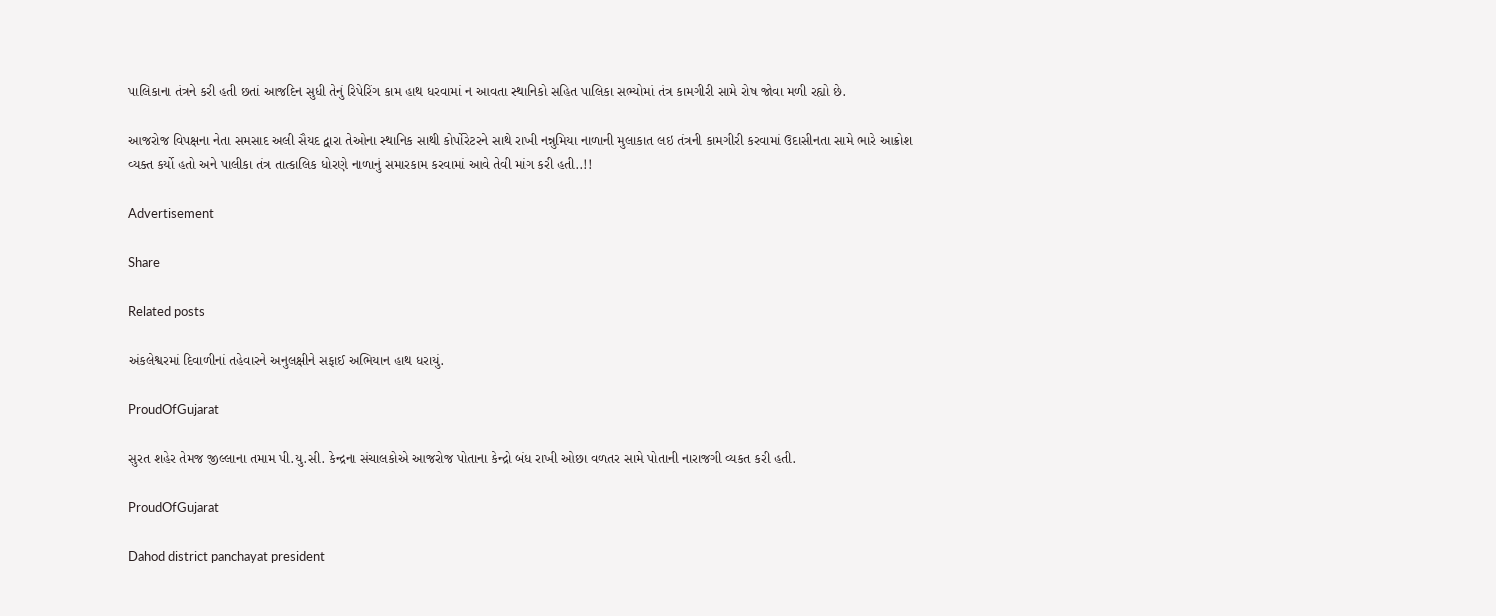પાલિકાના તંત્રને કરી હતી છતાં આજદિન સુધી તેનું રિપેરિંગ કામ હાથ ધરવામાં ન આવતા સ્થાનિકો સહિત પાલિકા સભ્યોમાં તંત્ર કામગીરી સામે રોષ જોવા મળી રહ્યો છે.

આજરોજ વિપક્ષના નેતા સમસાદ અલી સૈયદ દ્વારા તેઓના સ્થાનિક સાથી કોર્પોરેટરને સાથે રાખી નન્નુમિયા નાળાની મુલાકાત લઇ તંત્રની કામગીરી કરવામાં ઉદાસીનતા સામે ભારે આક્રોશ વ્યક્ત કર્યો હતો અને પાલીકા તંત્ર તાત્કાલિક ધોરણે નાળાનું સમારકામ કરવામાં આવે તેવી માંગ કરી હતી..!!

Advertisement

Share

Related posts

અંકલેશ્વરમાં દિવાળીનાં તહેવારને અનુલક્ષીને સફાઈ અભિયાન હાથ ધરાયું.

ProudOfGujarat

સુરત શહેર તેમજ જીલ્લાના તમામ પી.યુ.સી. કેન્દ્રના સંચાલકોએ આજરોજ પોતાના કેન્દ્રો બંધ રાખી ઓછા વળતર સામે પોતાની નારાજગી વ્યકત કરી હતી.

ProudOfGujarat

Dahod district panchayat president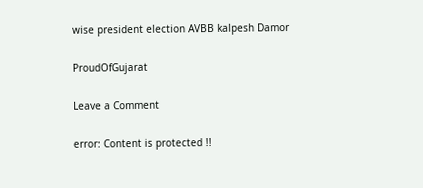wise president election AVBB kalpesh Damor

ProudOfGujarat

Leave a Comment

error: Content is protected !!